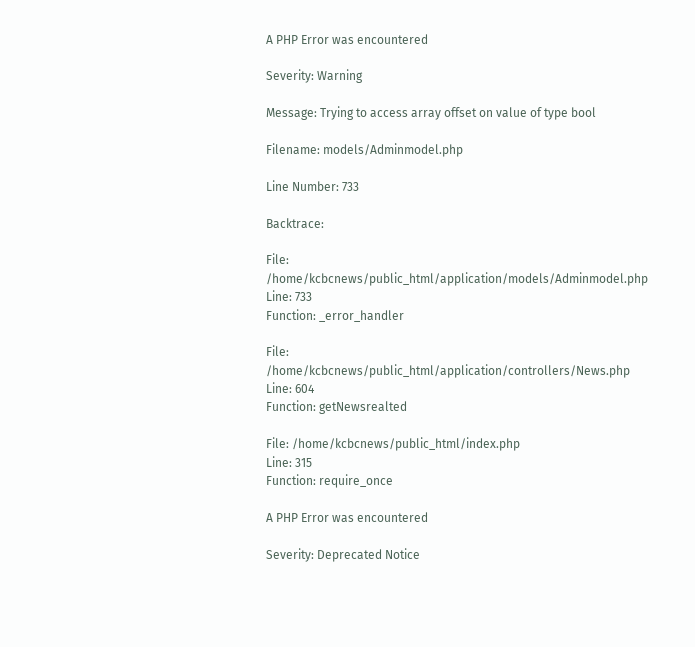A PHP Error was encountered

Severity: Warning

Message: Trying to access array offset on value of type bool

Filename: models/Adminmodel.php

Line Number: 733

Backtrace:

File: /home/kcbcnews/public_html/application/models/Adminmodel.php
Line: 733
Function: _error_handler

File: /home/kcbcnews/public_html/application/controllers/News.php
Line: 604
Function: getNewsrealted

File: /home/kcbcnews/public_html/index.php
Line: 315
Function: require_once

A PHP Error was encountered

Severity: Deprecated Notice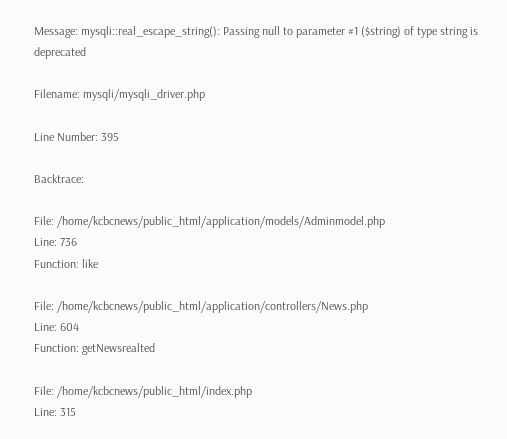Message: mysqli::real_escape_string(): Passing null to parameter #1 ($string) of type string is deprecated

Filename: mysqli/mysqli_driver.php

Line Number: 395

Backtrace:

File: /home/kcbcnews/public_html/application/models/Adminmodel.php
Line: 736
Function: like

File: /home/kcbcnews/public_html/application/controllers/News.php
Line: 604
Function: getNewsrealted

File: /home/kcbcnews/public_html/index.php
Line: 315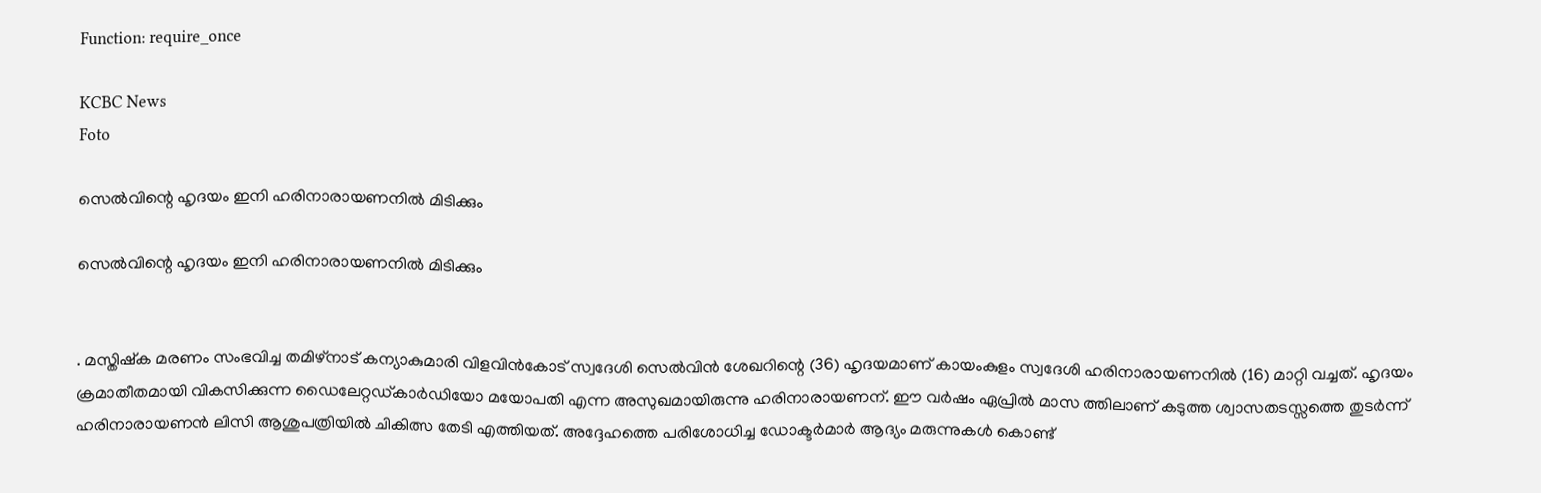Function: require_once

KCBC News
Foto

സെല്‍വിന്റെ ഹൃദയം ഇനി ഹരിനാരായണനില്‍ മിടിക്കും

സെല്‍വിന്റെ ഹൃദയം ഇനി ഹരിനാരായണനില്‍ മിടിക്കും


. മസ്തിഷ്‌ക മരണം സംഭവിച്ച തമിഴ്നാട് കന്യാകുമാരി വിളവിന്‍കോട് സ്വദേശി സെല്‍വിന്‍ ശേഖറിന്റെ (36) ഹൃദയമാണ് കായംകുളം സ്വദേശി ഹരിനാരായണനില്‍ (16) മാറ്റി വച്ചത്. ഹൃദയം ക്രമാതീതമായി വികസിക്കുന്ന ഡൈലേറ്റഡ്കാര്‍ഡിയോ മയോപതി എന്ന അസുഖമായിരുന്നു ഹരിനാരായണന്. ഈ വര്‍ഷം ഏപ്രില്‍ മാസ ത്തിലാണ് കടുത്ത ശ്വാസതടസ്സത്തെ തുടര്‍ന്ന് ഹരിനാരായണന്‍ ലിസി ആശുപത്രിയില്‍ ചികിത്സ തേടി എത്തിയത്. അദ്ദേഹത്തെ പരിശോധിച്ച ഡോക്ടര്‍മാര്‍ ആദ്യം മരുന്നുകള്‍ കൊണ്ട്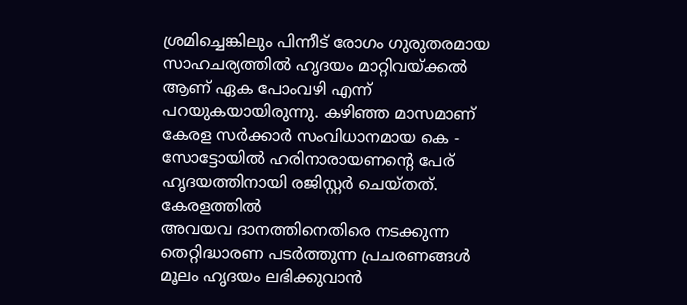ശ്രമിച്ചെങ്കിലും പിന്നീട് രോഗം ഗുരുതരമായ സാഹചര്യത്തില്‍ ഹൃദയം മാറ്റിവയ്ക്കല്‍ ആണ് ഏക പോംവഴി എന്ന് പറയുകയായിരുന്നു. കഴിഞ്ഞ മാസമാണ് കേരള സര്‍ക്കാര്‍ സംവിധാനമായ കെ - സോട്ടോയില്‍ ഹരിനാരായണന്റെ പേര് ഹൃദയത്തിനായി രജിസ്റ്റര്‍ ചെയ്തത്. കേരളത്തില്‍
അവയവ ദാനത്തിനെതിരെ നടക്കുന്ന തെറ്റിദ്ധാരണ പടര്‍ത്തുന്ന പ്രചരണങ്ങള്‍ മൂലം ഹൃദയം ലഭിക്കുവാന്‍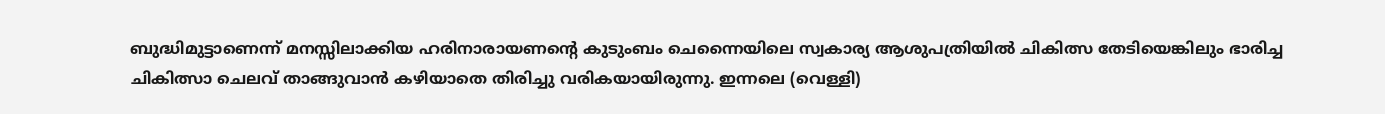ബുദ്ധിമുട്ടാണെന്ന് മനസ്സിലാക്കിയ ഹരിനാരായണന്റെ കുടുംബം ചെന്നൈയിലെ സ്വകാര്യ ആശുപത്രിയില്‍ ചികിത്സ തേടിയെങ്കിലും ഭാരിച്ച ചികിത്സാ ചെലവ് താങ്ങുവാന്‍ കഴിയാതെ തിരിച്ചു വരികയായിരുന്നു. ഇന്നലെ (വെള്ളി)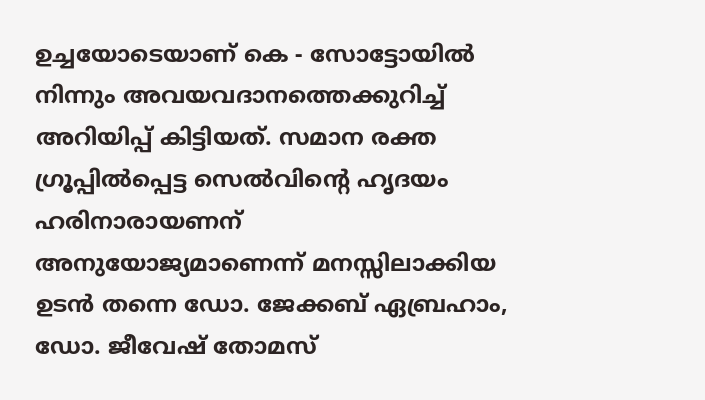ഉച്ചയോടെയാണ് കെ - സോട്ടോയില്‍ നിന്നും അവയവദാനത്തെക്കുറിച്ച്  അറിയിപ്പ് കിട്ടിയത്. സമാന രക്ത ഗ്രൂപ്പില്‍പ്പെട്ട സെല്‍വിന്റെ ഹൃദയം ഹരിനാരായണന്
അനുയോജ്യമാണെന്ന് മനസ്സിലാക്കിയ ഉടന്‍ തന്നെ ഡോ. ജേക്കബ് ഏബ്രഹാം, ഡോ. ജീവേഷ് തോമസ്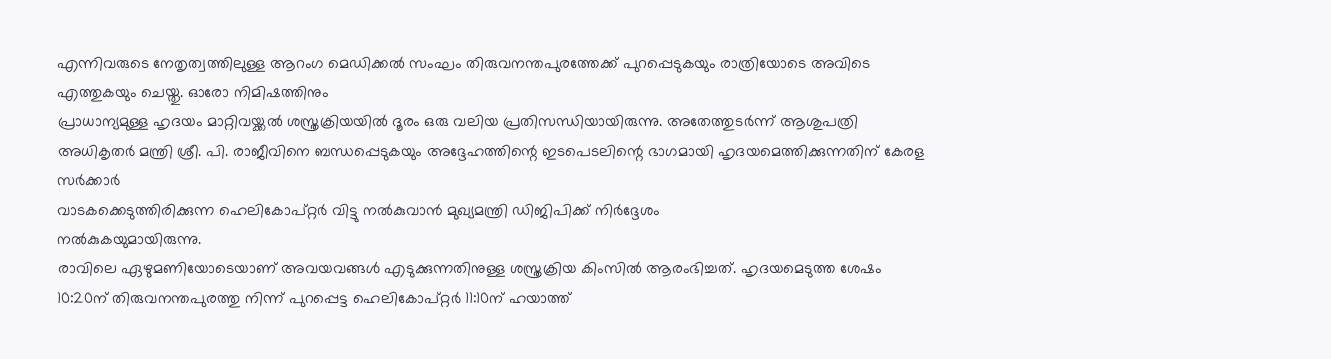എന്നിവരുടെ നേതൃത്വത്തിലുള്ള ആറംഗ മെഡിക്കല്‍ സംഘം തിരുവനന്തപുരത്തേക്ക് പുറപ്പെടുകയും രാത്രിയോടെ അവിടെ എത്തുകയും ചെയ്തു. ഓരോ നിമിഷത്തിനും
പ്രാധാന്യമുള്ള ഹൃദയം മാറ്റിവയ്ക്കല്‍ ശസ്ത്രക്രിയയില്‍ ദൂരം ഒരു വലിയ പ്രതിസന്ധിയായിരുന്നു. അതേത്തുടര്‍ന്ന് ആശുപത്രി അധികൃതര്‍ മന്ത്രി ശ്രീ. പി. രാജീവിനെ ബന്ധപ്പെടുകയും അദ്ദേഹത്തിന്റെ ഇടപെടലിന്റെ ഭാഗമായി ഹൃദയമെത്തിക്കുന്നതിന് കേരള സര്‍ക്കാര്‍
വാടകക്കെടുത്തിരിക്കുന്ന ഹെലികോപ്റ്റര്‍ വിട്ടു നല്‍കുവാന്‍ മുഖ്യമന്ത്രി ഡിജിപിക്ക് നിര്‍ദ്ദേശം
നല്‍കുകയുമായിരുന്നു.
രാവിലെ ഏഴുമണിയോടെയാണ് അവയവങ്ങള്‍ എടുക്കുന്നതിനുള്ള ശസ്ത്രക്രിയ കിംസില്‍ ആരംഭിച്ചത്. ഹൃദയമെടുത്ത ശേഷം 10:20ന് തിരുവനന്തപുരത്തു നിന്ന് പുറപ്പെട്ട ഹെലികോപ്റ്റര്‍ 11:10ന് ഹയാത്ത്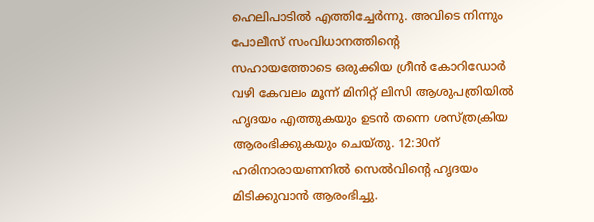ഹെലിപാടില്‍ എത്തിച്ചേര്‍ന്നു. അവിടെ നിന്നും പോലീസ് സംവിധാനത്തിന്റെ
സഹായത്തോടെ ഒരുക്കിയ ഗ്രീന്‍ കോറിഡോര്‍ വഴി കേവലം മൂന്ന് മിനിറ്റ് ലിസി ആശുപത്രിയില്‍ ഹൃദയം എത്തുകയും ഉടന്‍ തന്നെ ശസ്ത്രക്രിയ ആരംഭിക്കുകയും ചെയ്തു. 12:30ന് ഹരിനാരായണനില്‍ സെല്‍വിന്റെ ഹൃദയം മിടിക്കുവാന്‍ ആരംഭിച്ചു.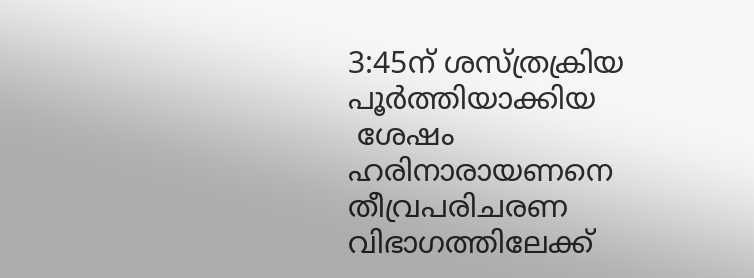3:45ന് ശസ്ത്രക്രിയ പൂര്‍ത്തിയാക്കിയ
 ശേഷം ഹരിനാരായണനെ തീവ്രപരിചരണ വിഭാഗത്തിലേക്ക്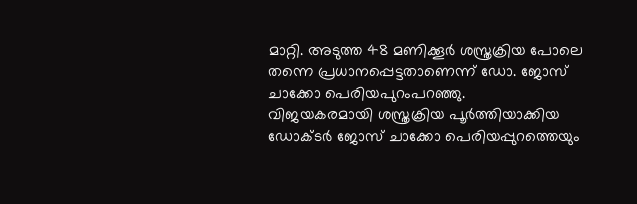മാറ്റി. അടുത്ത 48 മണിക്കൂര്‍ ശസ്ത്രക്രിയ പോലെ തന്നെ പ്രധാനപ്പെട്ടതാണെന്ന് ഡോ. ജോസ് ചാക്കോ പെരിയപുറംപറഞ്ഞു.
വിജയകരമായി ശസ്ത്രക്രിയ പൂര്‍ത്തിയാക്കിയ ഡോക്ടര്‍ ജോസ് ചാക്കോ പെരിയപ്പുറത്തെയും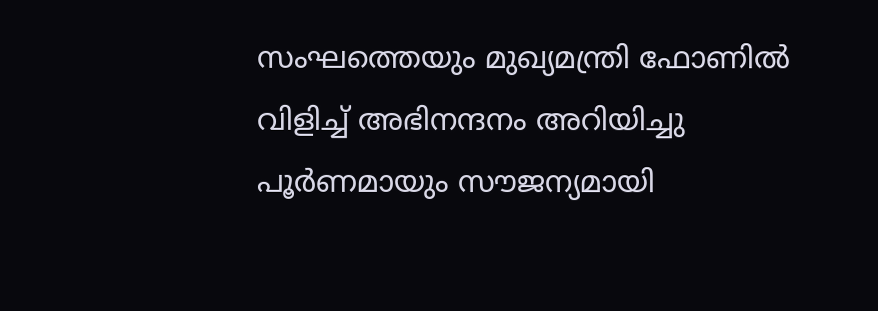സംഘത്തെയും മുഖ്യമന്ത്രി ഫോണില്‍ വിളിച്ച് അഭിനന്ദനം അറിയിച്ചു
പൂര്‍ണമായും സൗജന്യമായി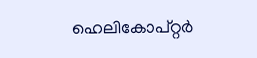ഹെലികോപ്റ്റര്‍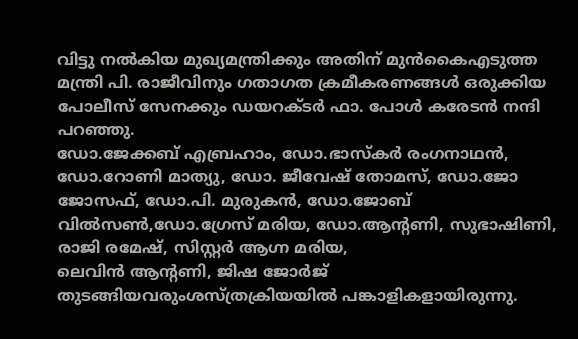വിട്ടു നല്‍കിയ മുഖ്യമന്ത്രിക്കും അതിന് മുന്‍കൈഎടുത്ത മന്ത്രി പി. രാജീവിനും ഗതാഗത ക്രമീകരണങ്ങള്‍ ഒരുക്കിയ പോലീസ് സേനക്കും ഡയറക്ടര്‍ ഫാ. പോള്‍ കരേടന്‍ നന്ദി പറഞ്ഞു.
ഡോ.ജേക്കബ് എബ്രഹാം, ഡോ.ഭാസ്‌കര്‍ രംഗനാഥന്‍, ഡോ.റോണി മാത്യു, ഡോ. ജീവേഷ് തോമസ്, ഡോ.ജോ ജോസഫ്, ഡോ.പി. മുരുകന്‍, ഡോ.ജോബ് വില്‍സണ്‍,ഡോ.ഗ്രേസ് മരിയ, ഡോ.ആന്റണി, സുഭാഷിണി, രാജി രമേഷ്, സിസ്റ്റര്‍ ആഗ്ന മരിയ,
ലെവിന്‍ ആന്റണി, ജിഷ ജോര്‍ജ് തുടങ്ങിയവരുംശസ്ത്രക്രിയയില്‍ പങ്കാളികളായിരുന്നു.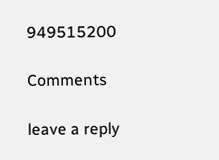949515200

Comments

leave a reply